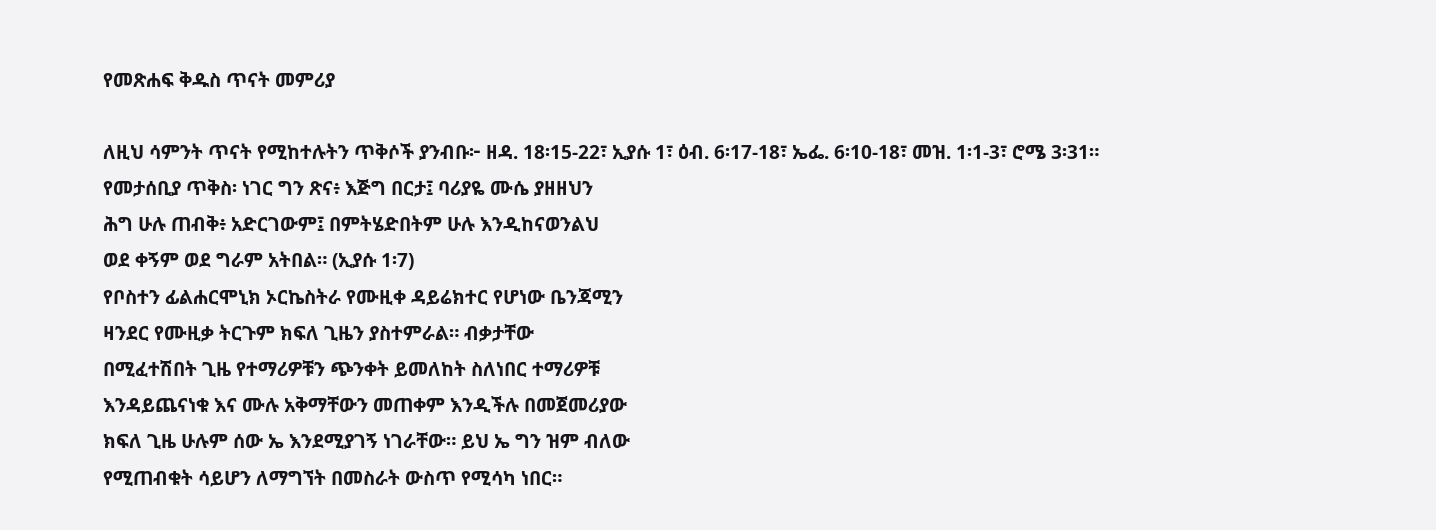የመጽሐፍ ቅዱስ ጥናት መምሪያ

ለዚህ ሳምንት ጥናት የሚከተሉትን ጥቅሶች ያንብቡ፦ ዘዳ. 18፡15-22፣ ኢያሱ 1፣ ዕብ. 6፡17-18፣ ኤፌ. 6፡10-18፣ መዝ. 1፡1-3፣ ሮሜ 3፡31።
የመታሰቢያ ጥቅስ፡ ነገር ግን ጽና፥ እጅግ በርታ፤ ባሪያዬ ሙሴ ያዘዘህን
ሕግ ሁሉ ጠብቅ፥ አድርገውም፤ በምትሄድበትም ሁሉ እንዲከናወንልህ
ወደ ቀኝም ወደ ግራም አትበል። (ኢያሱ 1፡7)
የቦስተን ፊልሐርሞኒክ ኦርኬስትራ የሙዚቀ ዳይሬክተር የሆነው ቤንጃሚን
ዛንደር የሙዚቃ ትርጉም ክፍለ ጊዜን ያስተምራል። ብቃታቸው
በሚፈተሽበት ጊዜ የተማሪዎቹን ጭንቀት ይመለከት ስለነበር ተማሪዎቹ
እንዳይጨናነቁ እና ሙሉ አቅማቸውን መጠቀም እንዲችሉ በመጀመሪያው
ክፍለ ጊዜ ሁሉም ሰው ኤ እንደሚያገኝ ነገራቸው። ይህ ኤ ግን ዝም ብለው
የሚጠብቁት ሳይሆን ለማግኘት በመስራት ውስጥ የሚሳካ ነበር።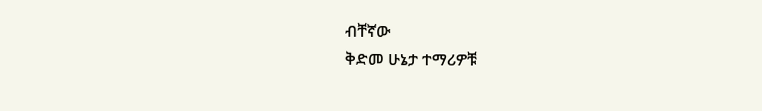ብቸኛው
ቅድመ ሁኔታ ተማሪዎቹ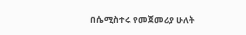በሴሚስተሩ የመጀመሪያ ሁለት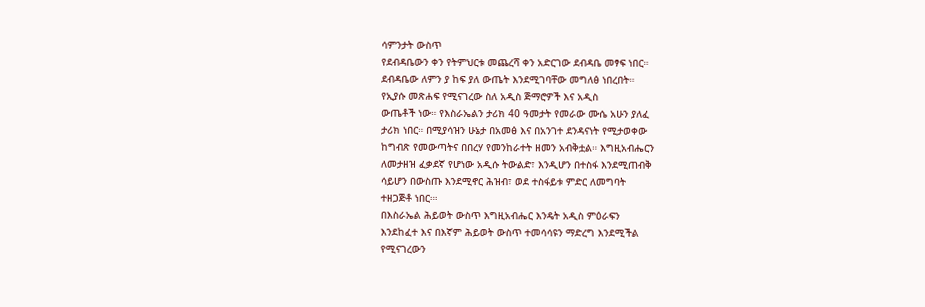ሳምንታት ውስጥ
የደብዳቤውን ቀን የትምህርቱ መጨረሻ ቀን አድርገው ደብዳቤ መፃፍ ነበር።
ደብዳቤው ለምን ያ ከፍ ያለ ውጤት እንደሚገባቸው መግለፅ ነበረበት።
የኢያሱ መጽሐፍ የሚናገረው ስለ አዲስ ጅማሮዎች እና አዲስ
ውጤቶች ነው። የእስራኤልን ታሪክ 40 ዓመታት የመራው ሙሴ አሁን ያለፈ
ታሪክ ነበር። በሚያሳዝን ሁኔታ በአመፅ እና በአንገተ ደንዳናነት የሚታወቀው
ከግብጽ የመውጣትና በበረሃ የመንከራተት ዘመን አብቅቷል። እግዚአብሔርን
ለመታዘዝ ፈቃደኛ የሆነው አዲሱ ትውልድ፣ እንዲሆን በተስፋ እንደሚጠብቅ
ሳይሆን በውስጡ እንደሚኖር ሕዝብ፣ ወደ ተስፋይቱ ምድር ለመግባት
ተዘጋጅቶ ነበር።፡
በእስራኤል ሕይወት ውስጥ እግዚአብሔር እንዴት አዲስ ምዕራፍን
እንደከፈተ እና በእኛም ሕይወት ውስጥ ተመሳሳዩን ማድረግ እንደሚችል
የሚናገረውን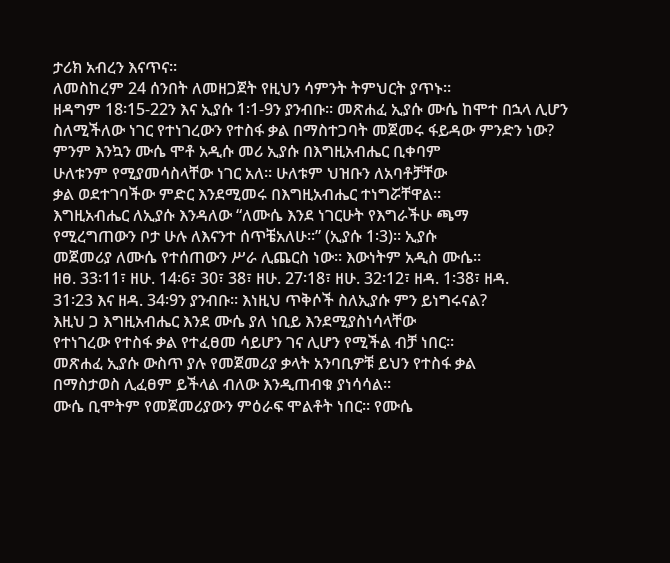ታሪክ አብረን እናጥና።
ለመስከረም 24 ሰንበት ለመዘጋጀት የዚህን ሳምንት ትምህርት ያጥኑ።
ዘዳግም 18፡15-22ን እና ኢያሱ 1፡1-9ን ያንብቡ። መጽሐፈ ኢያሱ ሙሴ ከሞተ በኋላ ሊሆን ስለሚችለው ነገር የተነገረውን የተስፋ ቃል በማስተጋባት መጀመሩ ፋይዳው ምንድን ነው?
ምንም እንኳን ሙሴ ሞቶ አዲሱ መሪ ኢያሱ በእግዚአብሔር ቢቀባም
ሁለቱንም የሚያመሳስላቸው ነገር አለ። ሁለቱም ህዝቡን ለአባቶቻቸው
ቃል ወደተገባችው ምድር እንደሚመሩ በእግዚአብሔር ተነግሯቸዋል።
እግዚአብሔር ለኢያሱ እንዳለው “ለሙሴ እንደ ነገርሁት የእግራችሁ ጫማ
የሚረግጠውን ቦታ ሁሉ ለእናንተ ሰጥቼአለሁ።” (ኢያሱ 1፡3)። ኢያሱ
መጀመሪያ ለሙሴ የተሰጠውን ሥራ ሊጨርስ ነው። እውነትም አዲስ ሙሴ።
ዘፀ. 33፡11፣ ዘሁ. 14፡6፣ 30፣ 38፣ ዘሁ. 27፡18፣ ዘሁ. 32፡12፣ ዘዳ. 1፡38፣ ዘዳ.
31፡23 እና ዘዳ. 34፡9ን ያንብቡ። እነዚህ ጥቅሶች ስለኢያሱ ምን ይነግሩናል?
እዚህ ጋ እግዚአብሔር እንደ ሙሴ ያለ ነቢይ እንደሚያስነሳላቸው
የተነገረው የተስፋ ቃል የተፈፀመ ሳይሆን ገና ሊሆን የሚችል ብቻ ነበር።
መጽሐፈ ኢያሱ ውስጥ ያሉ የመጀመሪያ ቃላት አንባቢዎቹ ይህን የተስፋ ቃል
በማስታወስ ሊፈፀም ይችላል ብለው እንዲጠብቁ ያነሳሳል።
ሙሴ ቢሞትም የመጀመሪያውን ምዕራፍ ሞልቶት ነበር። የሙሴ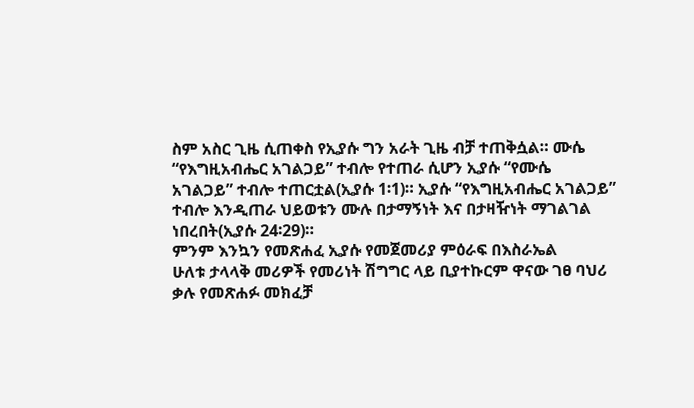ስም አስር ጊዜ ሲጠቀስ የኢያሱ ግን አራት ጊዜ ብቻ ተጠቅሷል። ሙሴ
“የእግዚአብሔር አገልጋይ” ተብሎ የተጠራ ሲሆን ኢያሱ “የሙሴ
አገልጋይ” ተብሎ ተጠርቷል(ኢያሱ 1፡1)። ኢያሱ “የእግዚአብሔር አገልጋይ”
ተብሎ እንዲጠራ ህይወቱን ሙሉ በታማኝነት እና በታዛዥነት ማገልገል
ነበረበት(ኢያሱ 24፡29)።
ምንም እንኳን የመጽሐፈ ኢያሱ የመጀመሪያ ምዕራፍ በእስራኤል
ሁለቱ ታላላቅ መሪዎች የመሪነት ሽግግር ላይ ቢያተኩርም ዋናው ገፀ ባህሪ
ቃሉ የመጽሐፉ መክፈቻ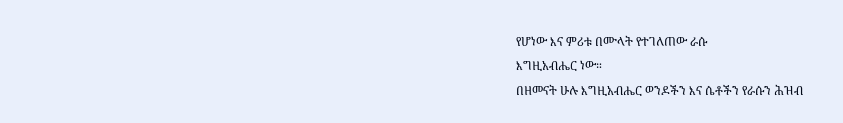የሆነው እና ምሪቱ በሙላት የተገለጠው ራሱ
እግዚአብሔር ነው።
በዘመናት ሁሉ እግዚአብሔር ወንዶችን እና ሴቶችን የራሱን ሕዝብ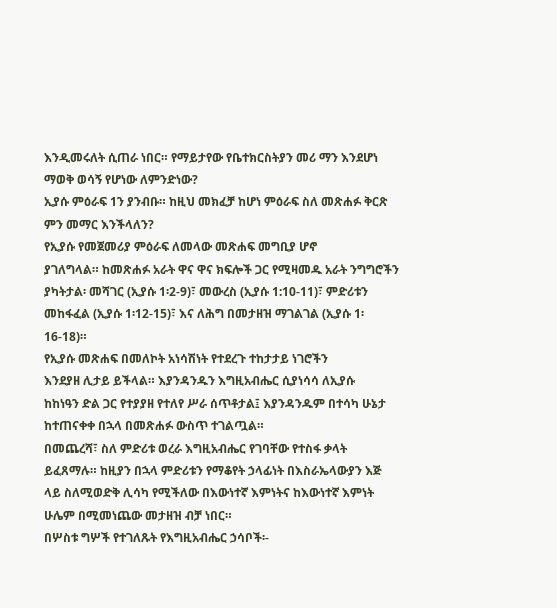እንዲመሩለት ሲጠራ ነበር። የማይታየው የቤተክርስትያን መሪ ማን እንደሆነ
ማወቅ ወሳኝ የሆነው ለምንድነው?
ኢያሱ ምዕራፍ 1ን ያንብቡ። ከዚህ መክፈቻ ከሆነ ምዕራፍ ስለ መጽሐፉ ቅርጽ ምን መማር እንችላለን?
የኢያሱ የመጀመሪያ ምዕራፍ ለመላው መጽሐፍ መግቢያ ሆኖ
ያገለግላል። ከመጽሐፉ አራት ዋና ዋና ክፍሎች ጋር የሚዛመዱ አራት ንግግሮችን
ያካትታል፡ መሻገር (ኢያሱ 1፡2-9)፣ መውረስ (ኢያሱ 1:10-11)፣ ምድሪቱን
መከፋፈል (ኢያሱ 1፡12-15)፣ እና ለሕግ በመታዘዝ ማገልገል (ኢያሱ 1፡16-18)።
የኢያሱ መጽሐፍ በመለኮት አነሳሽነት የተደረጉ ተከታታይ ነገሮችን
እንደያዘ ሊታይ ይችላል። እያንዳንዱን እግዚአብሔር ሲያነሳሳ ለኢያሱ
ከከነዓን ድል ጋር የተያያዘ የተለየ ሥራ ሰጥቶታል፤ እያንዳንዱም በተሳካ ሁኔታ
ከተጠናቀቀ በኋላ በመጽሐፉ ውስጥ ተገልጧል።
በመጨረሻ፣ ስለ ምድሪቱ ወረራ እግዚአብሔር የገባቸው የተስፋ ቃላት
ይፈጸማሉ። ከዚያን በኋላ ምድሪቱን የማቆየት ኃላፊነት በእስራኤላውያን እጅ
ላይ ስለሚወድቅ ሊሳካ የሚችለው በእውነተኛ እምነትና ከእውነተኛ እምነት
ሁሌም በሚመነጨው መታዘዝ ብቻ ነበር።
በሦስቱ ግሦች የተገለጹት የእግዚአብሔር ኃሳቦች፡-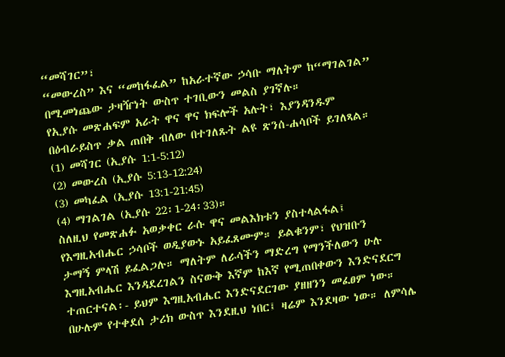“መሻገር”፣
“መውረስ” እና “መከፋፈል” ከአራተኛው ኃሳቡ ማለትም ከ“ማገልገል”
በሚመነጨው ታዛዥነት ውስጥ ተገቢውን መልስ ያገኛሉ።
የኢያሱ መጽሐፍም አራት ዋና ዋና ክፍሎች አሉት፣ እያንዳንዱም
በዕብራይስጥ ቃል ጠበቅ ብለው በተገለጹት ልዩ ጽንሰ-ሐሳቦች ይገለጻል።
(1) መሻገር (ኢያሱ 1:1-5:12)
(2) መውረስ (ኢያሱ 5:13-12:24)
(3) መካፈል (ኢያሱ 13:1-21:45)
(4) ማገልገል (ኢያሱ 22፡1-24፡33)።
ስለዚህ የመጽሐፉ አወቃቀር ራሱ ዋና መልእክቱን ያስተላልፋል፤
የእግዚአብሔር ኃሳቦች ወዲያውኑ አይፈጸሙም። ይልቁንም፣ የህዝቡን
ታማኝ ምላሽ ይፈልጋሉ። ማለትም ለራሳችን ማድረግ የማንችለውን ሁሉ
እግዚአብሔር እንዳደረገልን ስናውቅ እኛም ከእኛ የሚጠበቀውን እንድናደርግ
ተጠርተናል፡- ይህም እግዚአብሔር እንድናደርገው ያዘዘንን መፈፀም ነው።
በሁሉም የተቀደሰ ታሪክ ውስጥ እንደዚህ ነበር፤ ዛሬም እንደዛው ነው። ለምሳሌ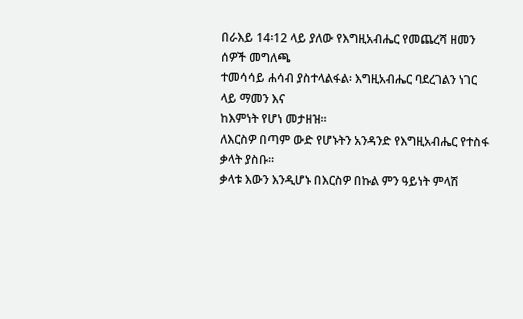በራእይ 14፡12 ላይ ያለው የእግዚአብሔር የመጨረሻ ዘመን ሰዎች መግለጫ
ተመሳሳይ ሐሳብ ያስተላልፋል፡ እግዚአብሔር ባደረገልን ነገር ላይ ማመን እና
ከእምነት የሆነ መታዘዝ።
ለእርስዎ በጣም ውድ የሆኑትን አንዳንድ የእግዚአብሔር የተስፋ ቃላት ያስቡ።
ቃላቱ እውን እንዲሆኑ በእርስዎ በኩል ምን ዓይነት ምላሽ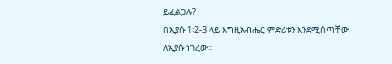ይፈልጋሉ?
በኢያሱ 1፡2-3 ላይ እግዚአብሔር ምድሪቱን እንደሚሰጣቸው ለኢያሱ ነገረው።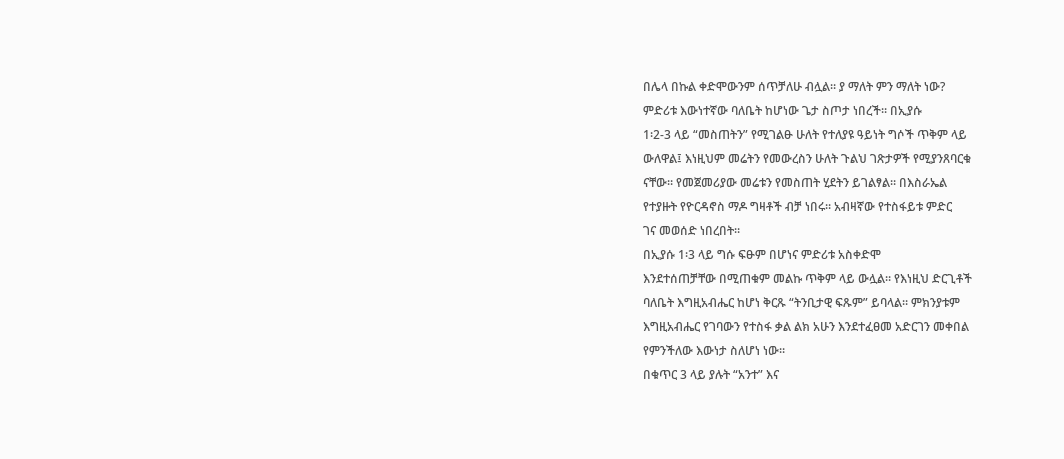በሌላ በኩል ቀድሞውንም ሰጥቻለሁ ብሏል። ያ ማለት ምን ማለት ነው?
ምድሪቱ እውነተኛው ባለቤት ከሆነው ጌታ ስጦታ ነበረች። በኢያሱ
1፡2-3 ላይ “መስጠትን” የሚገልፁ ሁለት የተለያዩ ዓይነት ግሶች ጥቅም ላይ
ውለዋል፤ እነዚህም መሬትን የመውረስን ሁለት ጉልህ ገጽታዎች የሚያንጸባርቁ
ናቸው። የመጀመሪያው መሬቱን የመስጠት ሂደትን ይገልፃል። በእስራኤል
የተያዙት የዮርዳኖስ ማዶ ግዛቶች ብቻ ነበሩ። አብዛኛው የተስፋይቱ ምድር
ገና መወሰድ ነበረበት።
በኢያሱ 1፡3 ላይ ግሱ ፍፁም በሆነና ምድሪቱ አስቀድሞ
እንደተሰጠቻቸው በሚጠቁም መልኩ ጥቅም ላይ ውሏል። የእነዚህ ድርጊቶች
ባለቤት እግዚአብሔር ከሆነ ቅርጹ “ትንቢታዊ ፍጹም” ይባላል። ምክንያቱም
እግዚአብሔር የገባውን የተስፋ ቃል ልክ አሁን እንደተፈፀመ አድርገን መቀበል
የምንችለው እውነታ ስለሆነ ነው።
በቁጥር 3 ላይ ያሉት “አንተ” እና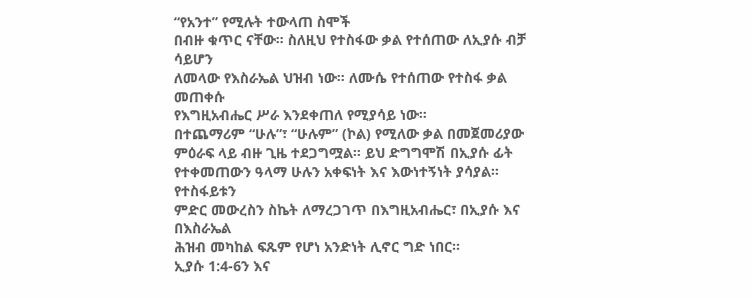“የአንተ” የሚሉት ተውላጠ ስሞች
በብዙ ቁጥር ናቸው። ስለዚህ የተስፋው ቃል የተሰጠው ለኢያሱ ብቻ ሳይሆን
ለመላው የእስራኤል ህዝብ ነው። ለሙሴ የተሰጠው የተስፋ ቃል መጠቀሱ
የእግዚአብሔር ሥራ እንደቀጠለ የሚያሳይ ነው።
በተጨማሪም “ሁሉ”፣ “ሁሉም” (ኮል) የሚለው ቃል በመጀመሪያው
ምዕራፍ ላይ ብዙ ጊዜ ተደጋግሟል። ይህ ድግግሞሽ በኢያሱ ፊት
የተቀመጠውን ዓላማ ሁሉን አቀፍነት እና እውነተኝነት ያሳያል። የተስፋይቱን
ምድር መውረስን ስኬት ለማረጋገጥ በእግዚአብሔር፣ በኢያሱ እና በእስራኤል
ሕዝብ መካከል ፍጹም የሆነ አንድነት ሊኖር ግድ ነበር።
ኢያሱ 1:4-6ን እና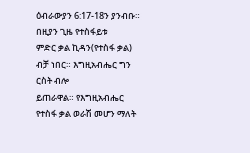ዕብራውያን 6:17-18ን ያንብቡ። በዚያን ጊዜ የተስፋይቱ
ምድር ቃል ኪዳን(የተስፋ ቃል) ብቻ ነበር። እግዚአብሔር ግን ርስት ብሎ
ይጠራዋል። የእግዚአብሔር የተስፋ ቃል ወራሽ መሆን ማለት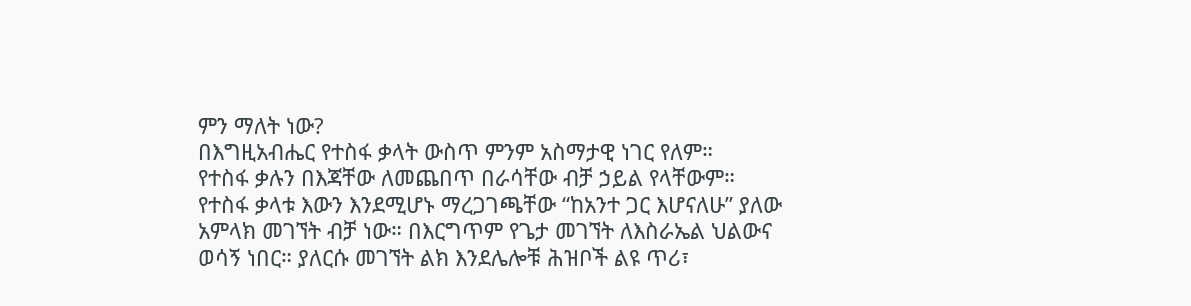ምን ማለት ነው?
በእግዚአብሔር የተስፋ ቃላት ውስጥ ምንም አስማታዊ ነገር የለም።
የተስፋ ቃሉን በእጃቸው ለመጨበጥ በራሳቸው ብቻ ኃይል የላቸውም።
የተስፋ ቃላቱ እውን እንደሚሆኑ ማረጋገጫቸው “ከአንተ ጋር እሆናለሁ” ያለው
አምላክ መገኘት ብቻ ነው። በእርግጥም የጌታ መገኘት ለእስራኤል ህልውና
ወሳኝ ነበር። ያለርሱ መገኘት ልክ እንደሌሎቹ ሕዝቦች ልዩ ጥሪ፣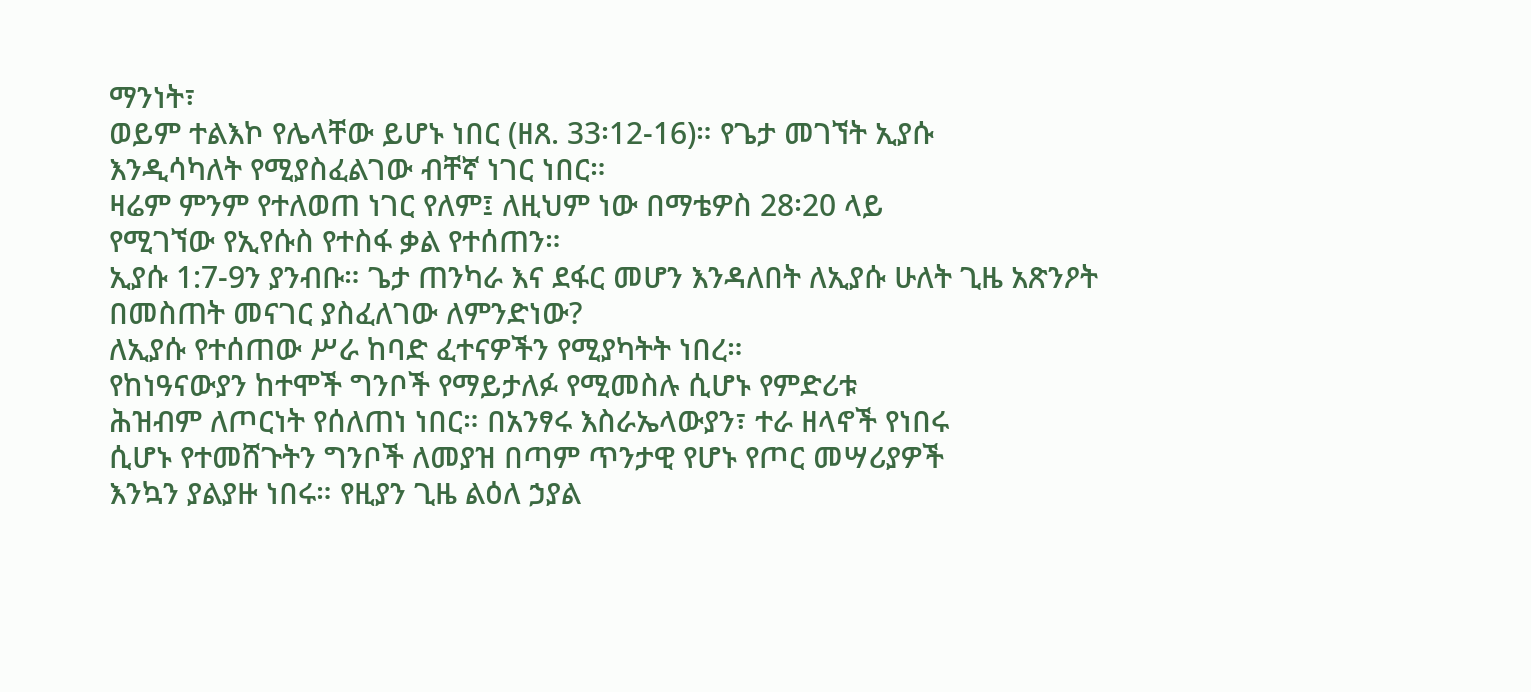ማንነት፣
ወይም ተልእኮ የሌላቸው ይሆኑ ነበር (ዘጸ. 33፡12-16)። የጌታ መገኘት ኢያሱ
እንዲሳካለት የሚያስፈልገው ብቸኛ ነገር ነበር።
ዛሬም ምንም የተለወጠ ነገር የለም፤ ለዚህም ነው በማቴዎስ 28፡20 ላይ
የሚገኘው የኢየሱስ የተስፋ ቃል የተሰጠን።
ኢያሱ 1:7-9ን ያንብቡ። ጌታ ጠንካራ እና ደፋር መሆን እንዳለበት ለኢያሱ ሁለት ጊዜ አጽንዖት በመስጠት መናገር ያስፈለገው ለምንድነው?
ለኢያሱ የተሰጠው ሥራ ከባድ ፈተናዎችን የሚያካትት ነበረ።
የከነዓናውያን ከተሞች ግንቦች የማይታለፉ የሚመስሉ ሲሆኑ የምድሪቱ
ሕዝብም ለጦርነት የሰለጠነ ነበር። በአንፃሩ እስራኤላውያን፣ ተራ ዘላኖች የነበሩ
ሲሆኑ የተመሸጉትን ግንቦች ለመያዝ በጣም ጥንታዊ የሆኑ የጦር መሣሪያዎች
እንኳን ያልያዙ ነበሩ። የዚያን ጊዜ ልዕለ ኃያል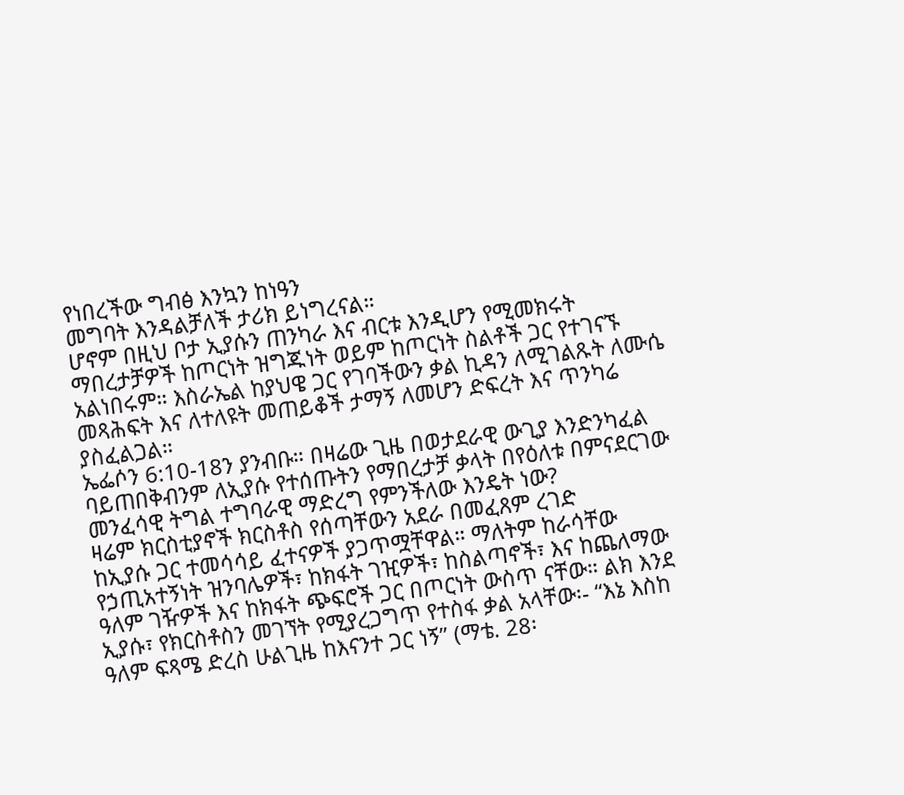የነበረችው ግብፅ እንኳን ከነዓን
መግባት እንዳልቻለች ታሪክ ይነግረናል።
ሆኖም በዚህ ቦታ ኢያሱን ጠንካራ እና ብርቱ እንዲሆን የሚመክሩት
ማበረታቻዎች ከጦርነት ዝግጁነት ወይም ከጦርነት ስልቶች ጋር የተገናኙ
አልነበሩም። እስራኤል ከያህዌ ጋር የገባችውን ቃል ኪዳን ለሚገልጹት ለሙሴ
መጻሕፍት እና ለተለዩት መጠይቆች ታማኝ ለመሆን ድፍረት እና ጥንካሬ
ያስፈልጋል።
ኤፌሶን 6:10-18ን ያንብቡ። በዛሬው ጊዜ በወታደራዊ ውጊያ እንድንካፈል
ባይጠበቅብንም ለኢያሱ የተሰጡትን የማበረታቻ ቃላት በየዕለቱ በምናደርገው
መንፈሳዊ ትግል ተግባራዊ ማድረግ የምንችለው እንዴት ነው?
ዛሬም ክርስቲያኖች ክርስቶስ የሰጣቸውን አደራ በመፈጸም ረገድ
ከኢያሱ ጋር ተመሳሳይ ፈተናዎች ያጋጥሟቸዋል። ማለትም ከራሳቸው
የኃጢአተኝነት ዝንባሌዎች፣ ከክፋት ገዢዎች፣ ከስልጣኖች፣ እና ከጨለማው
ዓለም ገዥዎች እና ከክፋት ጭፍሮች ጋር በጦርነት ውስጥ ናቸው። ልክ እንደ
ኢያሱ፣ የክርስቶስን መገኘት የሚያረጋግጥ የተስፋ ቃል አላቸው፡- “እኔ እስከ
ዓለም ፍጻሜ ድረስ ሁልጊዜ ከእናንተ ጋር ነኝ” (ማቴ. 28፡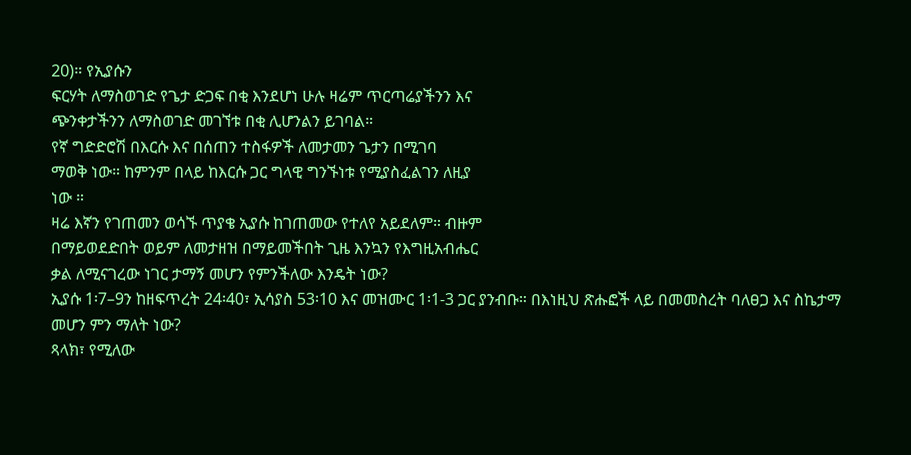20)። የኢያሱን
ፍርሃት ለማስወገድ የጌታ ድጋፍ በቂ እንደሆነ ሁሉ ዛሬም ጥርጣሬያችንን እና
ጭንቀታችንን ለማስወገድ መገኘቱ በቂ ሊሆንልን ይገባል።
የኛ ግድድሮሽ በእርሱ እና በሰጠን ተስፋዎች ለመታመን ጌታን በሚገባ
ማወቅ ነው። ከምንም በላይ ከእርሱ ጋር ግላዊ ግንኙነቱ የሚያስፈልገን ለዚያ
ነው ።
ዛሬ እኛን የገጠመን ወሳኙ ጥያቄ ኢያሱ ከገጠመው የተለየ አይደለም። ብዙም
በማይወደድበት ወይም ለመታዘዝ በማይመችበት ጊዜ እንኳን የእግዚአብሔር
ቃል ለሚናገረው ነገር ታማኝ መሆን የምንችለው እንዴት ነው?
ኢያሱ 1፡7–9ን ከዘፍጥረት 24፡40፣ ኢሳያስ 53፡10 እና መዝሙር 1፡1-3 ጋር ያንብቡ። በእነዚህ ጽሑፎች ላይ በመመስረት ባለፀጋ እና ስኬታማ መሆን ምን ማለት ነው?
ጻላክ፣ የሚለው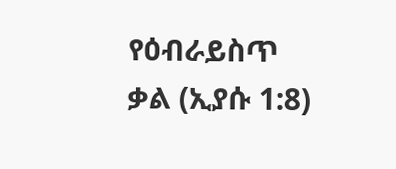የዕብራይስጥ ቃል (ኢያሱ 1:8)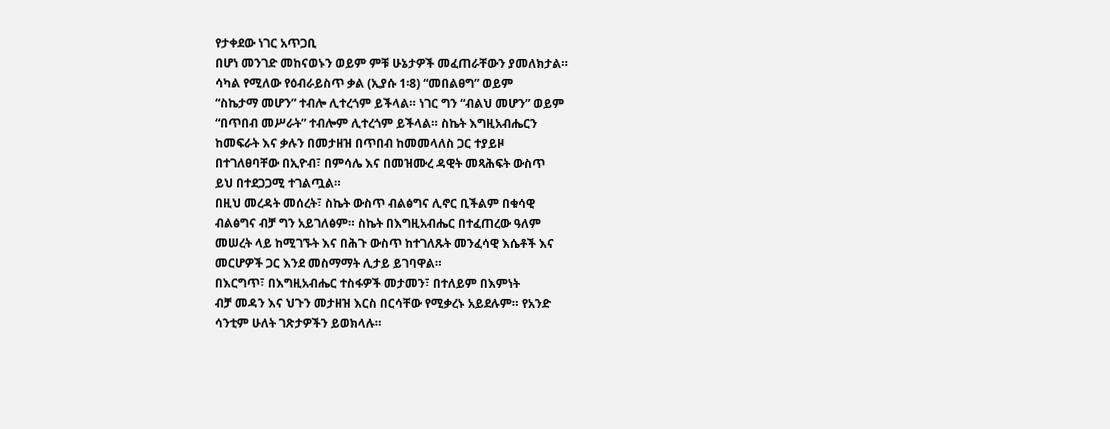የታቀደው ነገር አጥጋቢ
በሆነ መንገድ መከናወኑን ወይም ምቹ ሁኔታዎች መፈጠራቸውን ያመለክታል።
ሳካል የሚለው የዕብራይስጥ ቃል (ኢያሱ 1፡8) “መበልፀግ” ወይም
“ስኬታማ መሆን” ተብሎ ሊተረጎም ይችላል። ነገር ግን “ብልህ መሆን” ወይም
“በጥበብ መሥራት” ተብሎም ሊተረጎም ይችላል። ስኬት እግዚአብሔርን
ከመፍራት እና ቃሉን በመታዘዝ በጥበብ ከመመላለስ ጋር ተያይዞ
በተገለፀባቸው በኢዮብ፣ በምሳሌ እና በመዝሙረ ዳዊት መጻሕፍት ውስጥ
ይህ በተደጋጋሚ ተገልጧል።
በዚህ መረዳት መሰረት፣ ስኬት ውስጥ ብልፅግና ሊኖር ቢችልም በቁሳዊ
ብልፅግና ብቻ ግን አይገለፅም። ስኬት በእግዚአብሔር በተፈጠረው ዓለም
መሠረት ላይ ከሚገኙት እና በሕጉ ውስጥ ከተገለጹት መንፈሳዊ እሴቶች እና
መርሆዎች ጋር እንደ መስማማት ሊታይ ይገባዋል።
በእርግጥ፣ በእግዚአብሔር ተስፋዎች መታመን፣ በተለይም በእምነት
ብቻ መዳን እና ህጉን መታዘዝ እርስ በርሳቸው የሚቃረኑ አይደሉም። የአንድ
ሳንቲም ሁለት ገጽታዎችን ይወክላሉ።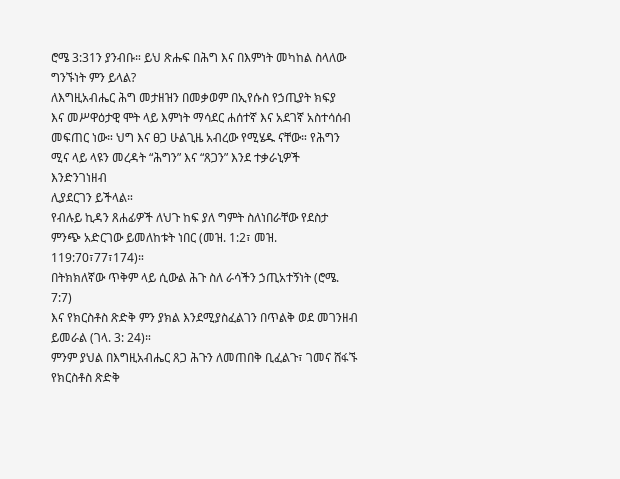ሮሜ 3:31ን ያንብቡ። ይህ ጽሑፍ በሕግ እና በእምነት መካከል ስላለው
ግንኙነት ምን ይላል?
ለእግዚአብሔር ሕግ መታዘዝን በመቃወም በኢየሱስ የኃጢያት ክፍያ
እና መሥዋዕታዊ ሞት ላይ እምነት ማሳደር ሐሰተኛ እና አደገኛ አስተሳሰብ
መፍጠር ነው። ህግ እና ፀጋ ሁልጊዜ አብረው የሚሄዱ ናቸው። የሕግን
ሚና ላይ ላዩን መረዳት “ሕግን” እና “ጸጋን” እንደ ተቃራኒዎች እንድንገነዘብ
ሊያደርገን ይችላል።
የብሉይ ኪዳን ጸሐፊዎች ለህጉ ከፍ ያለ ግምት ስለነበራቸው የደስታ
ምንጭ አድርገው ይመለከቱት ነበር (መዝ. 1:2፣ መዝ. 119:70፣77፣174)።
በትክክለኛው ጥቅም ላይ ሲውል ሕጉ ስለ ራሳችን ኃጢአተኝነት (ሮሜ. 7:7)
እና የክርስቶስ ጽድቅ ምን ያክል እንደሚያስፈልገን በጥልቅ ወደ መገንዘብ
ይመራል (ገላ. 3: 24)።
ምንም ያህል በእግዚአብሔር ጸጋ ሕጉን ለመጠበቅ ቢፈልጉ፣ ገመና ሸፋኙ
የክርስቶስ ጽድቅ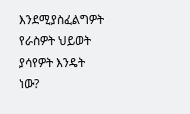እንደሚያስፈልግዎት የራስዎት ህይወት ያሳየዎት እንዴት ነው?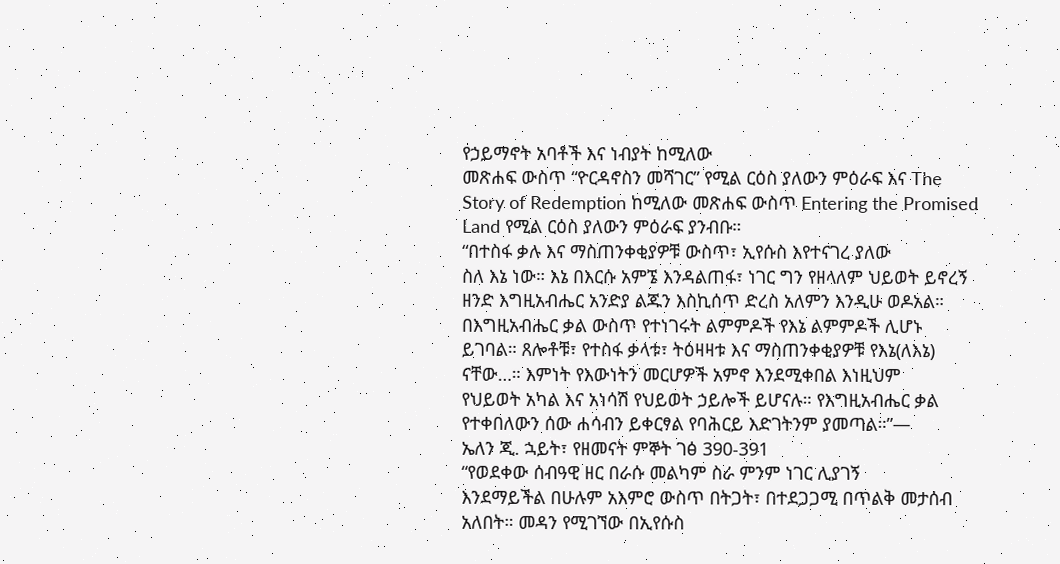የኃይማኖት አባቶች እና ነብያት ከሚለው
መጽሐፍ ውስጥ “ዮርዳኖስን መሻገር” የሚል ርዕስ ያለውን ምዕራፍ እና The
Story of Redemption ከሚለው መጽሐፍ ውስጥ Entering the Promised
Land የሚል ርዕስ ያለውን ምዕራፍ ያንብቡ።
“በተስፋ ቃሉ እና ማስጠንቀቂያዎቹ ውስጥ፣ ኢየሱስ እየተናገረ ያለው
ስለ እኔ ነው። እኔ በእርሱ አምኜ እንዳልጠፋ፣ ነገር ግን የዘላለም ህይወት ይኖረኝ
ዘንድ እግዚአብሔር አንድያ ልጁን እስኪሰጥ ድረስ አለምን እንዲሁ ወዶአል።
በእግዚአብሔር ቃል ውስጥ የተነገሩት ልምምዶች የእኔ ልምምዶች ሊሆኑ
ይገባል። ጸሎቶቹ፣ የተስፋ ቃላቱ፣ ትዕዛዛቱ እና ማስጠንቀቂያዎቹ የእኔ(ለእኔ)
ናቸው…። እምነት የእውነትን መርሆዎች አምኖ እንደሚቀበል እነዚህም
የህይወት አካል እና አነሳሽ የህይወት ኃይሎች ይሆናሉ። የእግዚአብሔር ቃል
የተቀበለውን ሰው ሐሳብን ይቀርፃል የባሕርይ እድገትንም ያመጣል።”—
ኤለን ጂ. ኋይት፣ የዘመናት ምኞት ገፅ 390-391
“የወደቀው ሰብዓዊ ዘር በራሱ መልካም ስራ ምንም ነገር ሊያገኝ
እንደማይችል በሁሉም አእምሮ ውስጥ በትጋት፣ በተደጋጋሚ በጥልቅ መታሰብ
አለበት። መዳን የሚገኘው በኢየሱስ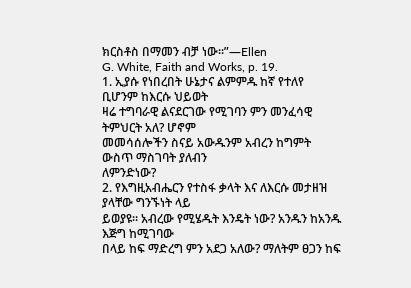ክርስቶስ በማመን ብቻ ነው።”—Ellen
G. White, Faith and Works, p. 19.
1. ኢያሱ የነበረበት ሁኔታና ልምምዱ ከኛ የተለየ ቢሆንም ከእርሱ ህይወት
ዛሬ ተግባራዊ ልናደርገው የሚገባን ምን መንፈሳዊ ትምህርት አለ? ሆኖም
መመሳሰሎችን ስናይ አውዱንም አብረን ከግምት ውስጥ ማስገባት ያለብን
ለምንድነው?
2. የእግዚአብሔርን የተስፋ ቃላት እና ለእርሱ መታዘዝ ያላቸው ግንኙነት ላይ
ይወያዩ። አብረው የሚሄዱት እንዴት ነው? አንዱን ከአንዱ እጅግ ከሚገባው
በላይ ከፍ ማድረግ ምን አደጋ አለው? ማለትም ፀጋን ከፍ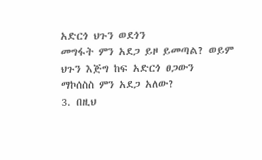አድርጎ ህጉን ወደጎን
መግፋት ምን አደጋ ይዞ ይመጣል? ወይም ህጉን እጅግ ከፍ አድርጎ ፀጋውን
ማኮሰስስ ምን አደጋ አለው?
3. በዚህ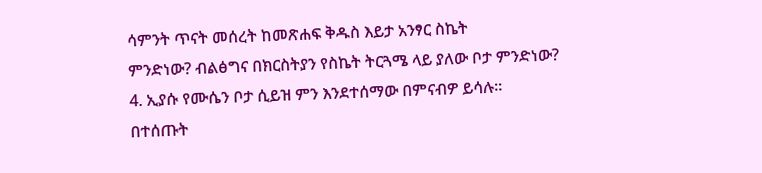ሳምንት ጥናት መሰረት ከመጽሐፍ ቅዱስ እይታ አንፃር ስኬት
ምንድነው? ብልፅግና በክርስትያን የስኬት ትርጓሜ ላይ ያለው ቦታ ምንድነው?
4. ኢያሱ የሙሴን ቦታ ሲይዝ ምን እንደተሰማው በምናብዎ ይሳሉ። በተሰጡት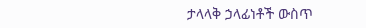ታላላቅ ኃላፊነቶች ውስጥ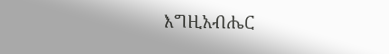እግዚአብሔር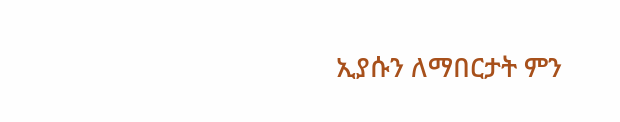ኢያሱን ለማበርታት ምን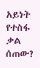አይነት
የተስፋ ቃል ሰጠው?